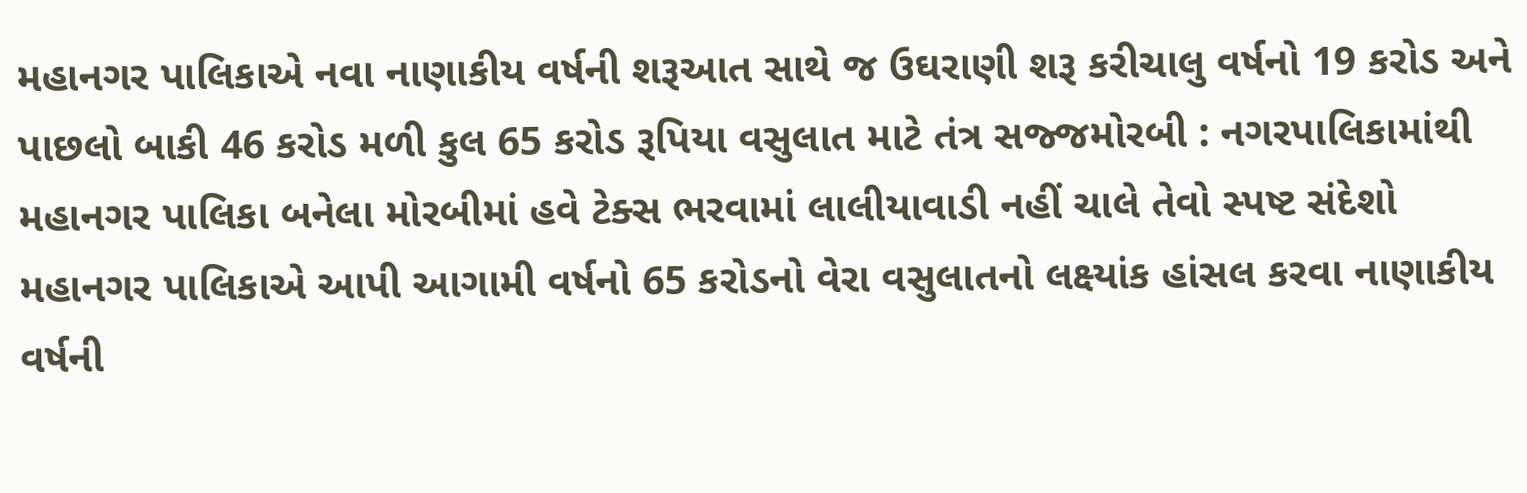મહાનગર પાલિકાએ નવા નાણાકીય વર્ષની શરૂઆત સાથે જ ઉઘરાણી શરૂ કરીચાલુ વર્ષનો 19 કરોડ અને પાછલો બાકી 46 કરોડ મળી કુલ 65 કરોડ રૂપિયા વસુલાત માટે તંત્ર સજ્જમોરબી : નગરપાલિકામાંથી મહાનગર પાલિકા બનેલા મોરબીમાં હવે ટેક્સ ભરવામાં લાલીયાવાડી નહીં ચાલે તેવો સ્પષ્ટ સંદેશો મહાનગર પાલિકાએ આપી આગામી વર્ષનો 65 કરોડનો વેરા વસુલાતનો લક્ષ્યાંક હાંસલ કરવા નાણાકીય વર્ષની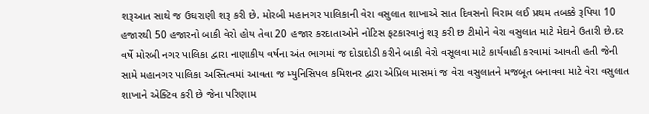શરૂઆત સાથે જ ઉઘરાણી શરૂ કરી છે. મોરબી મહાનગર પાલિકાની વેરા વસુલાત શાખાએ સાત દિવસનો વિરામ લઈ પ્રથમ તબક્કે રૂપિયા 10 હજારથી 50 હજારનો બાકી વેરો હોય તેવા 20 હજાર કરદાતાઓને નોટિસ ફટકારવાનું શરૂ કરી છ ટીમોને વેરા વસુલાત માટે મેદાને ઉતારી છે.દર વર્ષે મોરબી નગર પાલિકા દ્વારા નાણાકીય વર્ષના અંત ભાગમાં જ દોડાદોડી કરીને બાકી વેરો વસૂલવા માટે કાર્યવાહી કરવામાં આવતી હતી જેની સામે મહાનગર પાલિકા અસ્તિત્વમાં આવતા જ મ્યુનિસિપલ કમિશનર દ્વારા એપ્રિલ માસમાં જ વેરા વસુલાતને મજબૂત બનાવવા માટે વેરા વસુલાત શાખાને એક્ટિવ કરી છે જેના પરિણામ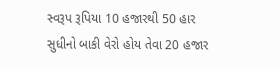સ્વરૂપ રૂપિયા 10 હજારથી 50 હાર સુધીનો બાકી વેરો હોય તેવા 20 હજાર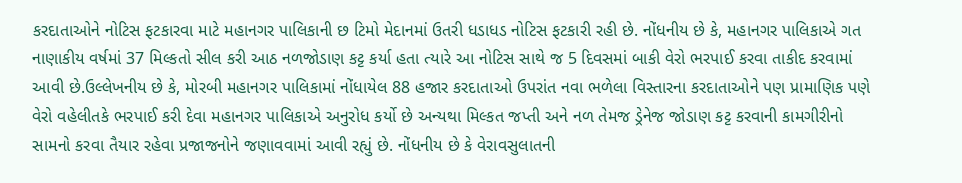કરદાતાઓને નોટિસ ફટકારવા માટે મહાનગર પાલિકાની છ ટિમો મેદાનમાં ઉતરી ધડાધડ નોટિસ ફટકારી રહી છે. નોંધનીય છે કે, મહાનગર પાલિકાએ ગત નાણાકીય વર્ષમાં 37 મિલ્કતો સીલ કરી આઠ નળજોડાણ કટ્ટ કર્યા હતા ત્યારે આ નોટિસ સાથે જ 5 દિવસમાં બાકી વેરો ભરપાઈ કરવા તાકીદ કરવામાં આવી છે.ઉલ્લેખનીય છે કે, મોરબી મહાનગર પાલિકામાં નોંધાયેલ 88 હજાર કરદાતાઓ ઉપરાંત નવા ભળેલા વિસ્તારના કરદાતાઓને પણ પ્રામાણિક પણે વેરો વહેલીતકે ભરપાઈ કરી દેવા મહાનગર પાલિકાએ અનુરોધ કર્યો છે અન્યથા મિલ્કત જપ્તી અને નળ તેમજ ડ્રેનેજ જોડાણ કટ્ટ કરવાની કામગીરીનો સામનો કરવા તૈયાર રહેવા પ્રજાજનોને જણાવવામાં આવી રહ્યું છે. નોંધનીય છે કે વેરાવસુલાતની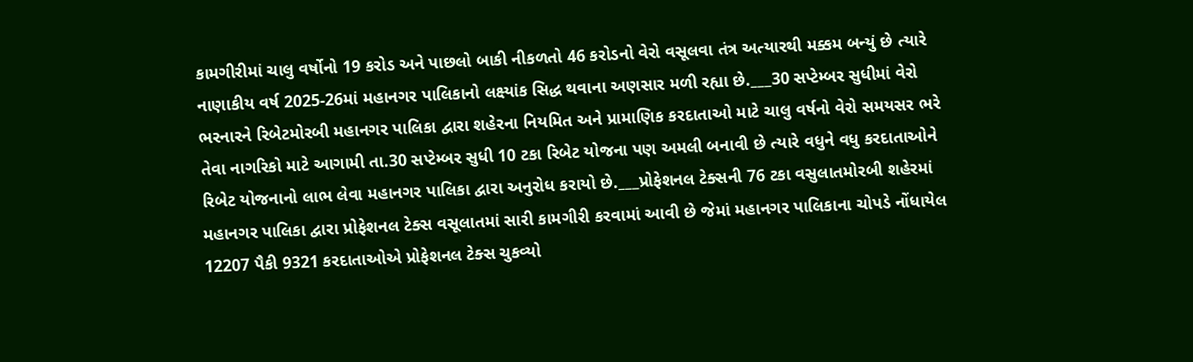કામગીરીમાં ચાલુ વર્ષોનો 19 કરોડ અને પાછલો બાકી નીકળતો 46 કરોડનો વેરો વસૂલવા તંત્ર અત્યારથી મક્કમ બન્યું છે ત્યારે નાણાકીય વર્ષ 2025-26માં મહાનગર પાલિકાનો લક્ષ્યાંક સિદ્ધ થવાના અણસાર મળી રહ્યા છે.___30 સપ્ટેમ્બર સુધીમાં વેરો ભરનારને રિબેટમોરબી મહાનગર પાલિકા દ્વારા શહેરના નિયમિત અને પ્રામાણિક કરદાતાઓ માટે ચાલુ વર્ષનો વેરો સમયસર ભરે તેવા નાગરિકો માટે આગામી તા.30 સપ્ટેમ્બર સુધી 10 ટકા રિબેટ યોજના પણ અમલી બનાવી છે ત્યારે વધુને વધુ કરદાતાઓને રિબેટ યોજનાનો લાભ લેવા મહાનગર પાલિકા દ્વારા અનુરોધ કરાયો છે.___પ્રોફેશનલ ટેક્સની 76 ટકા વસુલાતમોરબી શહેરમાં મહાનગર પાલિકા દ્વારા પ્રોફેશનલ ટેક્સ વસૂલાતમાં સારી કામગીરી કરવામાં આવી છે જેમાં મહાનગર પાલિકાના ચોપડે નોંધાયેલ 12207 પૈકી 9321 કરદાતાઓએ પ્રોફેશનલ ટેક્સ ચુકવ્યો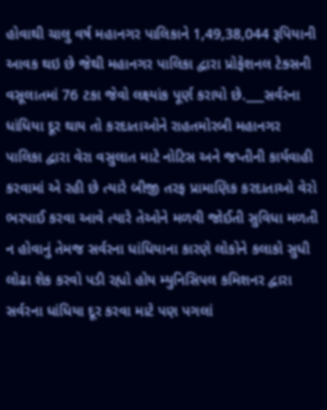હોવાથી ચાલુ વર્ષ મહાનગર પાલિકાને 1,49,38,044 રૂપિયાની આવક થઇ છે જેથી મહાનગર પાલિકા દ્વારા પ્રોફેશનલ ટેક્સની વસૂલાતમાં 76 ટકા જેવો લક્ષ્યાંક પૂર્ણ કરાયો છે.___સર્વરના ધાંધિયા દૂર થાય તો કરદાતાઓને રાહતમોરબી મહાનગર પાલિકા દ્વારા વેરા વસુલાત માટે નોટિસ અને જપ્તીની કાર્યવાહી કરવામાં એ રહી છે ત્યારે બીજી તરફ પ્રામાણિક કરદાતાઓ વેરો ભરપાઈ કરવા આવે ત્યારે તેઓને મળવી જોઈતી સુવિધા મળતી ન હોવાનું તેમજ સર્વરના ધાંધિયાના કારણે લોકોને કલાકો સુધી લોઢા શેક કરવો પડી રહ્યો હોય મ્યુનિસિપલ કમિશનર દ્વારા સર્વરના ધાંધિયા દૂર કરવા માટે પણ પગલાં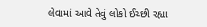લેવામાં આવે તેવું લોકો ઈચ્છી રહ્યા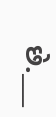છે.___